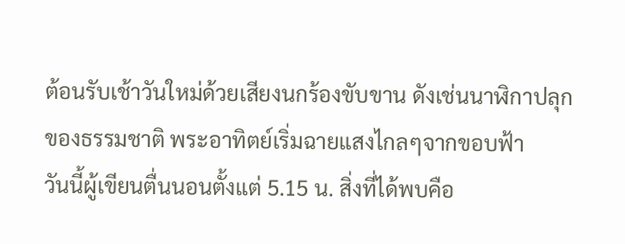ต้อนรับเช้าวันใหม่ด้วยเสียงนกร้องขับขาน ดังเช่นนาฬิกาปลุกของธรรมชาติ พระอาทิตย์เริ่มฉายแสงไกลๆจากขอบฟ้า
วันนี้ผู้เขียนตื่นนอนตั้งแต่ 5.15 น. สิ่งที่ได้พบคือ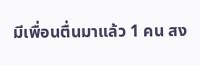มีเพื่อนตื่นมาแล้ว 1 คน สง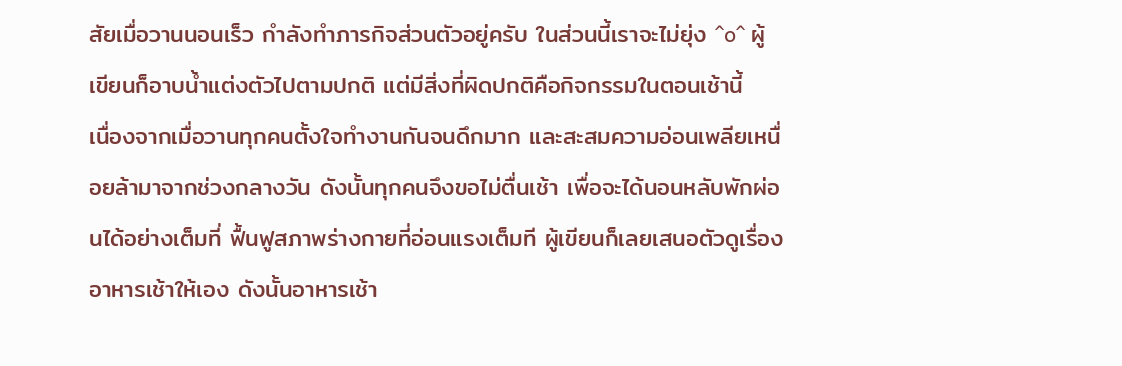สัยเมื่อวานนอนเร็ว กำลังทำภารกิจส่วนตัวอยู่ครับ ในส่วนนี้เราจะไม่ยุ่ง ^o^ ผู้เขียนก็อาบน้ำแต่งตัวไปตามปกติ แต่มีสิ่งที่ผิดปกติคือกิจกรรมในตอนเช้านี้
เนื่องจากเมื่อวานทุกคนตั้งใจทำงานกันจนดึกมาก และสะสมความอ่อนเพลียเหนื่อยล้ามาจากช่วงกลางวัน ดังนั้นทุกคนจึงขอไม่ตื่นเช้า เพื่อจะได้นอนหลับพักผ่อนได้อย่างเต็มที่ ฟื้นฟูสภาพร่างกายที่อ่อนแรงเต็มที ผู้เขียนก็เลยเสนอตัวดูเรื่องอาหารเช้าให้เอง ดังนั้นอาหารเช้า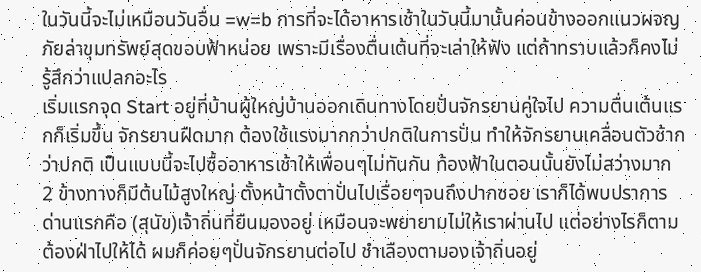ในวันนี้จะไม่เหมือนวันอื่น =w=b การที่จะได้อาหารเช้าในวันนี้มานั้นค่อนข้างออกแนวผจญภัยล่าขุมทรัพย์สุดขอบฟ้าหน่อย เพราะมีเรื่องตื่นเต้นที่จะเล่าให้ฟัง แต่ถ้าทราบแล้วก็คงไม่รู้สึกว่าแปลกอะไร
เริ่มแรกจุด Start อยู่ที่บ้านผู้ใหญ่บ้านออกเดินทางโดยปั่นจักรยานคู่ใจไป ความตื่นเต้นแรกก็เริ่มขึ้น จักรยานฝืดมาก ต้องใช้แรงมากกว่าปกติในการปั่น ทำให้จักรยานเคลื่อนตัวช้ากว่าปกติ เป็นแบบนี้จะไปซื้ออาหารเช้าให้เพื่อนๆไม่ทันกัน ท้องฟ้าในตอนนั้นยังไม่สว่างมาก 2 ข้างทางก็มีต้นไม้สูงใหญ่ ตั้งหน้าตั้งตาปั่นไปเรื่อยๆจนถึงปากซอย เราก็ได้พบปราการด่านแรกคือ (สุนัข)เจ้าถิ่นที่ยืนมองอยู่ เหมือนจะพยายามไม่ให้เราผ่านไป แต่อย่างไรก็ตาม ต้องฝ่าไปให้ได้ ผมก็ค่อยๆปั่นจักรยานต่อไป ชำเลืองตามองเจ้าถิ่นอยู่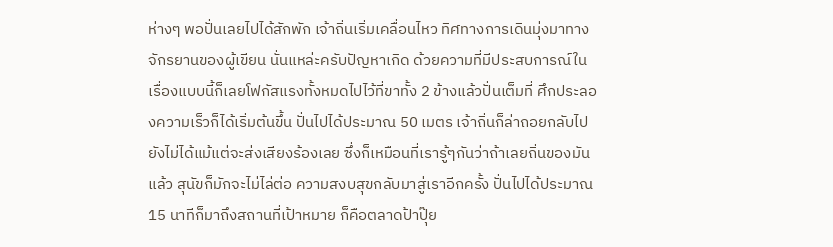ห่างๆ พอปั่นเลยไปได้สักพัก เจ้าถิ่นเริ่มเคลื่อนไหว ทิศทางการเดินมุ่งมาทางจักรยานของผู้เขียน นั่นแหล่ะครับปัญหาเกิด ด้วยความที่มีประสบการณ์ในเรื่องแบบนี้ก็เลยโฟกัสแรงทั้งหมดไปไว้ที่ขาทั้ง 2 ข้างแล้วปั่นเต็มที่ ศึกประลองความเร็วก็ได้เริ่มต้นขึ้น ปั่นไปได้ประมาณ 50 เมตร เจ้าถิ่นก็ล่าถอยกลับไป ยังไม่ได้แม้แต่จะส่งเสียงร้องเลย ซึ่งก็เหมือนที่เรารู้ๆกันว่าถ้าเลยถิ่นของมันแล้ว สุนัขก็มักจะไม่ไล่ต่อ ความสงบสุขกลับมาสู่เราอีกครั้ง ปั่นไปได้ประมาณ 15 นาทีก็มาถึงสถานที่เป้าหมาย ก็คือตลาดป้าปุ๊ย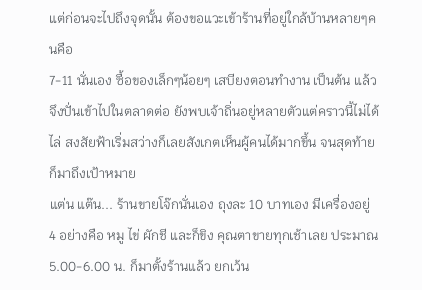แต่ก่อนจะไปถึงจุดนั้น ต้องขอแวะเข้าร้านที่อยู่ใกล้บ้านหลายๆคนคือ
7-11 นั่นเอง ซื้อของเล็กๆน้อยๆ เสบียงตอนทำงาน เป็นต้น แล้วจึงปั่นเข้าไปในตลาดต่อ ยังพบเจ้าถิ่นอยู่หลายตัวแต่คราวนี้ไม่ได้ไล่ สงสัยฟ้าเริ่มสว่างก็เลยสังเกตเห็นผู้คนได้มากขึ้น จนสุดท้ายก็มาถึงเป้าหมาย
แต่น แต๊น... ร้านขายโจ๊กนั่นเอง ถุงละ 10 บาทเอง มีเครื่องอยู่ 4 อย่างคือ หมู ไข่ ผักชี และก็ขิง คุณตาขายทุกเช้าเลย ประมาณ 5.00-6.00 น. ก็มาตั้งร้านแล้ว ยกเว้น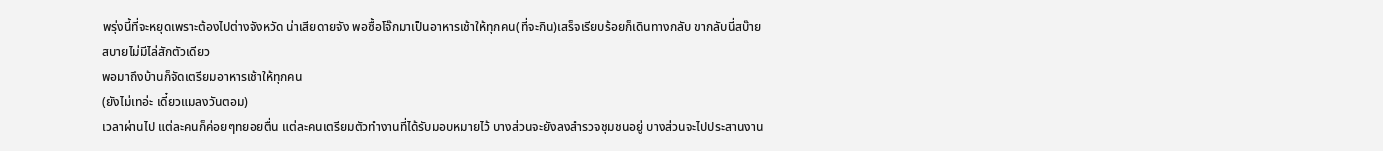พรุ่งนี้ที่จะหยุดเพราะต้องไปต่างจังหวัด น่าเสียดายจัง พอซื้อโจ๊กมาเป็นอาหารเช้าให้ทุกคน(ที่จะกิน)เสร็จเรียบร้อยก็เดินทางกลับ ขากลับนี่สบ๊ายสบายไม่มีไล่สักตัวเดียว
พอมาถึงบ้านก็จัดเตรียมอาหารเช้าให้ทุกคน
(ยังไม่เทอ่ะ เดี๋ยวแมลงวันตอม)
เวลาผ่านไป แต่ละคนก็ค่อยๆทยอยตื่น แต่ละคนเตรียมตัวทำงานที่ได้รับมอบหมายไว้ บางส่วนจะยังลงสำรวจชุมชนอยู่ บางส่วนจะไปประสานงาน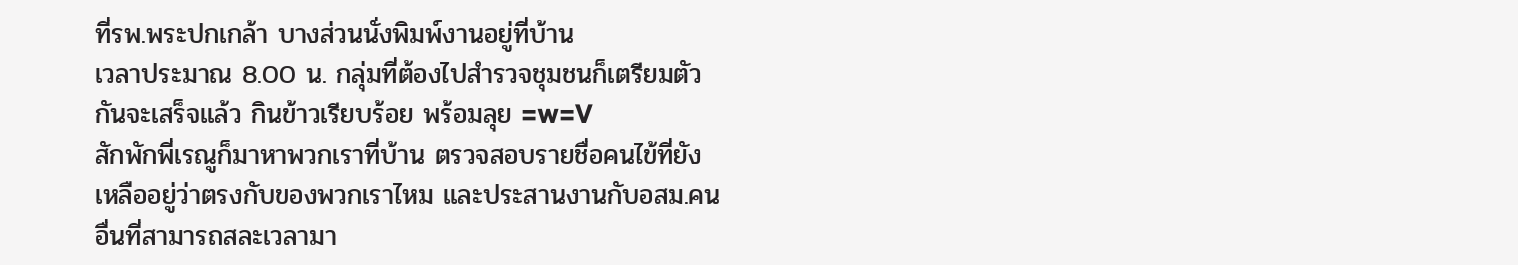ที่รพ.พระปกเกล้า บางส่วนนั่งพิมพ์งานอยู่ที่บ้าน
เวลาประมาณ 8.00 น. กลุ่มที่ต้องไปสำรวจชุมชนก็เตรียมตัวกันจะเสร็จแล้ว กินข้าวเรียบร้อย พร้อมลุย =w=V
สักพักพี่เรณูก็มาหาพวกเราที่บ้าน ตรวจสอบรายชื่อคนไข้ที่ยังเหลืออยู่ว่าตรงกับของพวกเราไหม และประสานงานกับอสม.คนอื่นที่สามารถสละเวลามา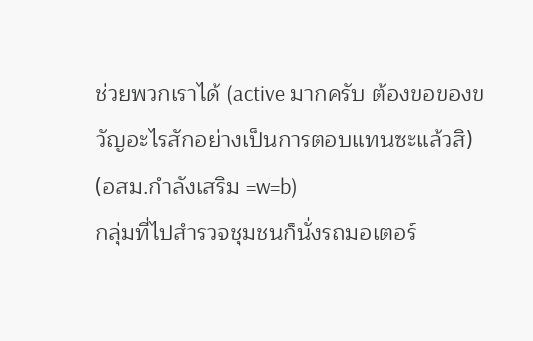ช่วยพวกเราได้ (active มากครับ ต้องขอของขวัญอะไรสักอย่างเป็นการตอบแทนซะแล้วสิ)
(อสม.กำลังเสริม =w=b)
กลุ่มที่ไปสำรวจชุมชนก็นั่งรถมอเตอร์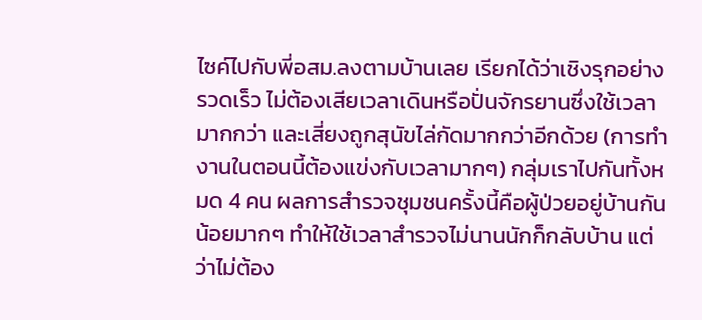ไซค์ไปกับพี่อสม.ลงตามบ้านเลย เรียกได้ว่าเชิงรุกอย่างรวดเร็ว ไม่ต้องเสียเวลาเดินหรือปั่นจักรยานซึ่งใช้เวลามากกว่า และเสี่ยงถูกสุนัขไล่กัดมากกว่าอีกด้วย (การทำงานในตอนนี้ต้องแข่งกับเวลามากๆ) กลุ่มเราไปกันทั้งหมด 4 คน ผลการสำรวจชุมชนครั้งนี้คือผู้ป่วยอยู่บ้านกันน้อยมากๆ ทำให้ใช้เวลาสำรวจไม่นานนักก็กลับบ้าน แต่ว่าไม่ต้อง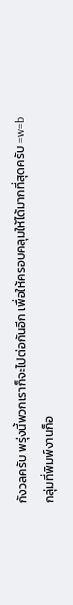กังวลครับ พรุ่งนี้พวกเราก็จะไปต่อกันอีก เพื่อให้ครอบคลุมให้ได้มากที่สุดครับ =w=b
กลุ่มที่พิมพ์งานก็อ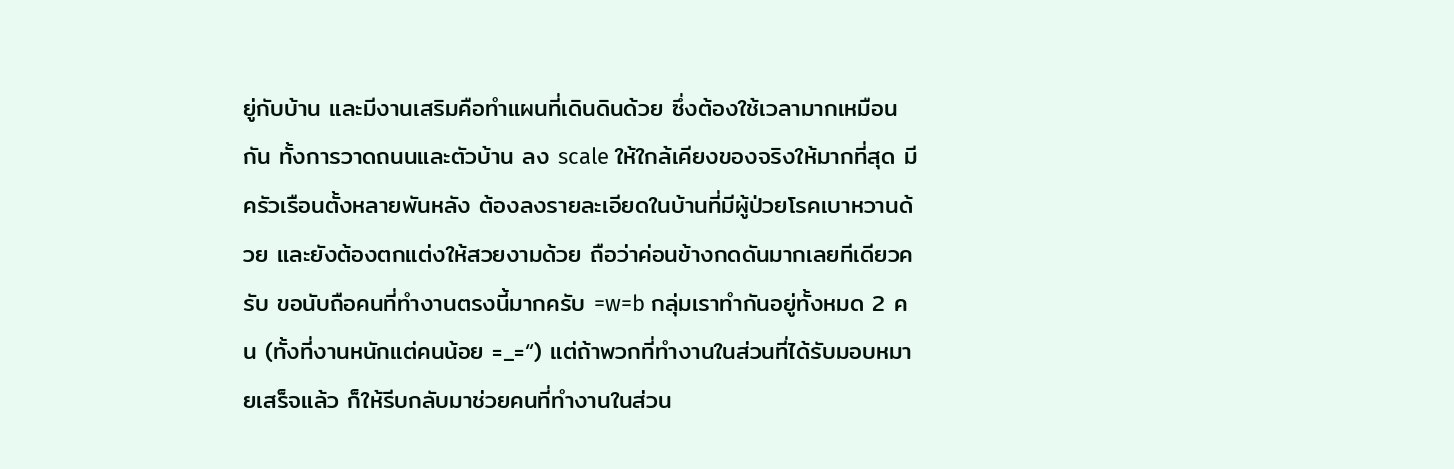ยู่กับบ้าน และมีงานเสริมคือทำแผนที่เดินดินด้วย ซึ่งต้องใช้เวลามากเหมือนกัน ทั้งการวาดถนนและตัวบ้าน ลง scale ให้ใกล้เคียงของจริงให้มากที่สุด มีครัวเรือนตั้งหลายพันหลัง ต้องลงรายละเอียดในบ้านที่มีผู้ป่วยโรคเบาหวานด้วย และยังต้องตกแต่งให้สวยงามด้วย ถือว่าค่อนข้างกดดันมากเลยทีเดียวครับ ขอนับถือคนที่ทำงานตรงนี้มากครับ =w=b กลุ่มเราทำกันอยู่ทั้งหมด 2 คน (ทั้งที่งานหนักแต่คนน้อย =_=“) แต่ถ้าพวกที่ทำงานในส่วนที่ได้รับมอบหมายเสร็จแล้ว ก็ให้รีบกลับมาช่วยคนที่ทำงานในส่วน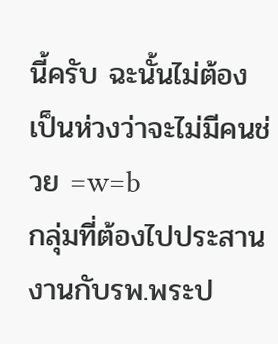นี้ครับ ฉะนั้นไม่ต้องเป็นห่วงว่าจะไม่มีคนช่วย =w=b
กลุ่มที่ต้องไปประสานงานกับรพ.พระป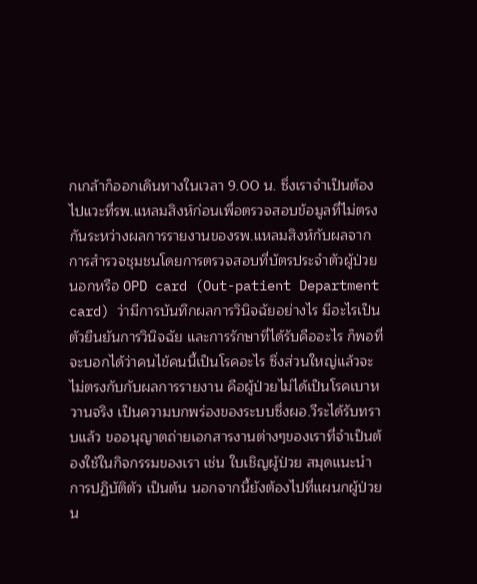กเกล้าก็ออกเดินทางในเวลา 9.00 น. ซึ่งเราจำเป็นต้องไปแวะที่รพ.แหลมสิงห์ก่อนเพื่อตรวจสอบข้อมูลที่ไม่ตรงกันระหว่างผลการรายงานของรพ.แหลมสิงห์กับผลจากการสำรวจชุมชนโดยการตรวจสอบที่บัตรประจำตัวผู้ป่วยนอกหรือ OPD card (Out-patient Department card) ว่ามีการบันทึกผลการวินิจฉัยอย่างไร มีอะไรเป็นตัวยืนยันการวินิจฉัย และการรักษาที่ได้รับคืออะไร ก็พอที่จะบอกได้ว่าคนไข้คนนี้เป็นโรคอะไร ซึ่งส่วนใหญ่แล้วจะไม่ตรงกับกับผลการรายงาน คือผู้ป่วยไม่ได้เป็นโรคเบาหวานจริง เป็นความบกพร่องของระบบซึ่งผอ.วีระได้รับทราบแล้ว ขออนุญาตถ่ายเอกสารงานต่างๆของเราที่จำเป็นต้องใช้ในกิจกรรมของเรา เช่น ใบเชิญผู้ป่วย สมุดแนะนำการปฏิบัติตัว เป็นต้น นอกจากนี้ยังต้องไปที่แผนกผู้ป่วยน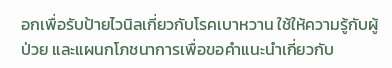อกเพื่อรับป้ายไวนิลเกี่ยวกับโรคเบาหวาน ใช้ให้ความรู้กับผู้ป่วย และแผนกโภชนาการเพื่อขอคำแนะนำเกี่ยวกับ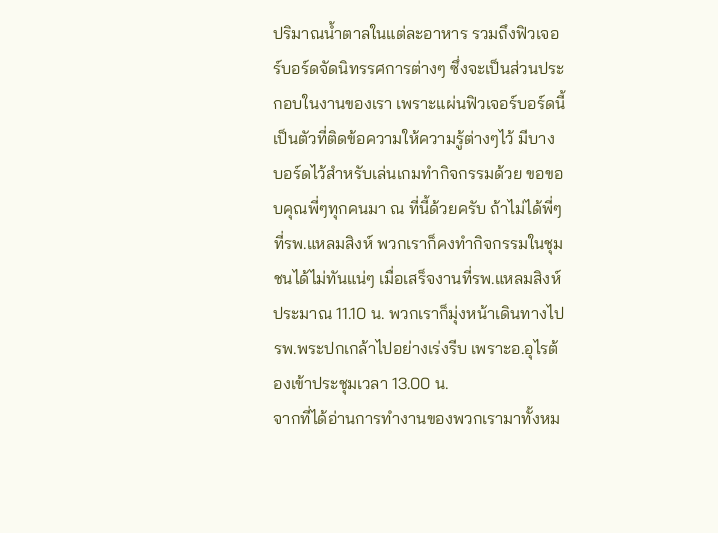ปริมาณน้ำตาลในแต่ละอาหาร รวมถึงฟิวเจอร์บอร์ดจัดนิทรรศการต่างๆ ซึ่งจะเป็นส่วนประกอบในงานของเรา เพราะแผ่นฟิวเจอร์บอร์ดนี้เป็นตัวที่ติดข้อความให้ความรู้ต่างๆไว้ มีบางบอร์ดไว้สำหรับเล่นเกมทำกิจกรรมด้วย ขอขอบคุณพี่ๆทุกคนมา ณ ที่นี้ด้วยครับ ถ้าไม่ได้พี่ๆที่รพ.แหลมสิงห์ พวกเราก็คงทำกิจกรรมในชุมชนได้ไม่ทันแน่ๆ เมื่อเสร็จงานที่รพ.แหลมสิงห์ประมาณ 11.10 น. พวกเราก็มุ่งหน้าเดินทางไปรพ.พระปกเกล้าไปอย่างเร่งรีบ เพราะอ.อุไรต้องเข้าประชุมเวลา 13.00 น.
จากที่ได้อ่านการทำงานของพวกเรามาทั้งหม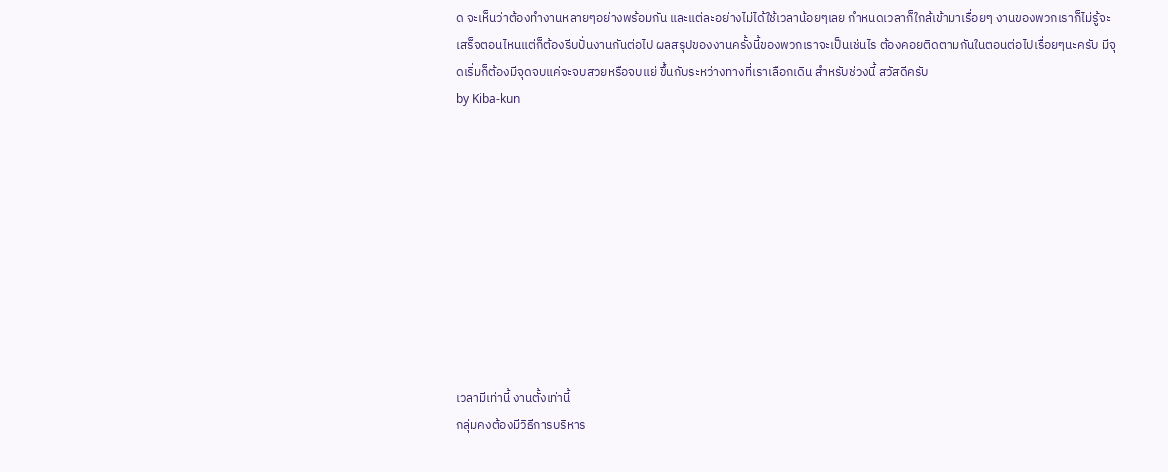ด จะเห็นว่าต้องทำงานหลายๆอย่างพร้อมกัน และแต่ละอย่างไม่ได้ใช้เวลาน้อยๆเลย กำหนดเวลาก็ใกล้เข้ามาเรื่อยๆ งานของพวกเราก็ไม่รู้จะเสร็จตอนไหนแต่ก็ต้องรีบปั่นงานกันต่อไป ผลสรุปของงานครั้งนี้ของพวกเราจะเป็นเช่นไร ต้องคอยติดตามกันในตอนต่อไปเรื่อยๆนะครับ มีจุดเริ่มก็ต้องมีจุดจบแค่จะจบสวยหรือจบแย่ ขึ้นกับระหว่างทางที่เราเลือกเดิน สำหรับช่วงนี้ สวัสดีครับ
by Kiba-kun










เวลามีเท่านี้ งานตั้งเท่านี้
กลุ่มคงต้องมีวิธีการบริหาร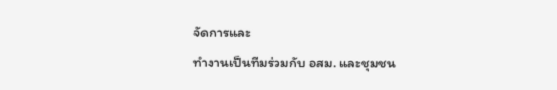จัดการและ
ทำงานเป็นทีมร่วมกับ อสม. และชุมชน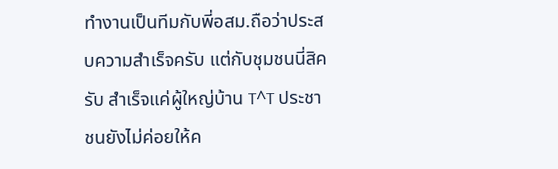ทำงานเป็นทีมกับพี่อสม.ถือว่าประสบความสำเร็จครับ แต่กับชุมชนนี่สิครับ สำเร็จแค่ผู้ใหญ่บ้าน T^T ประชาชนยังไม่ค่อยให้ค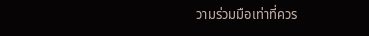วามร่วมมือเท่าที่ควร